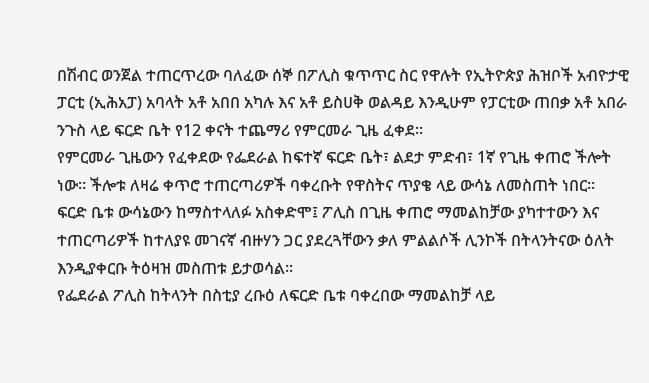በሽብር ወንጀል ተጠርጥረው ባለፈው ሰኞ በፖሊስ ቁጥጥር ስር የዋሉት የኢትዮጵያ ሕዝቦች አብዮታዊ ፓርቲ (ኢሕአፓ) አባላት አቶ አበበ አካሉ እና አቶ ይስሀቅ ወልዳይ እንዲሁም የፓርቲው ጠበቃ አቶ አበራ ንጉስ ላይ ፍርድ ቤት የ12 ቀናት ተጨማሪ የምርመራ ጊዜ ፈቀደ።
የምርመራ ጊዜውን የፈቀደው የፌደራል ከፍተኛ ፍርድ ቤት፣ ልደታ ምድብ፣ 1ኛ የጊዜ ቀጠሮ ችሎት ነው። ችሎቱ ለዛሬ ቀጥሮ ተጠርጣሪዎች ባቀረቡት የዋስትና ጥያቄ ላይ ውሳኔ ለመስጠት ነበር።
ፍርድ ቤቱ ውሳኔውን ከማስተላለፉ አስቀድሞ፤ ፖሊስ በጊዜ ቀጠሮ ማመልከቻው ያካተተውን እና ተጠርጣሪዎች ከተለያዩ መገናኛ ብዙሃን ጋር ያደረጓቸውን ቃለ ምልልሶች ሊንኮች በትላንትናው ዕለት እንዲያቀርቡ ትዕዛዝ መስጠቱ ይታወሳል።
የፌደራል ፖሊስ ከትላንት በስቲያ ረቡዕ ለፍርድ ቤቱ ባቀረበው ማመልከቻ ላይ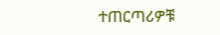ተጠርጣሪዎቹ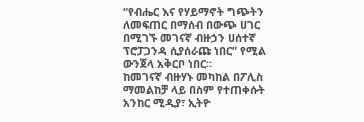“የብሔር እና የሃይማኖት ግጭትን ለመፍጠር በማሰብ በውጭ ሀገር በሚገኙ መገናኛ ብዙኃን ሀሰተኛ ፕሮፓጋንዳ ሲያሰራጩ ነበር” የሚል ውንጀላ አቅርቦ ነበር።
ከመገናኛ ብዙሃኑ መካከል በፖሊስ ማመልከቻ ላይ በስም የተጠቀሱት አንከር ሚዲያ፣ ኢትዮ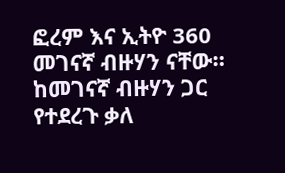ፎረም እና ኢትዮ 360 መገናኛ ብዙሃን ናቸው።
ከመገናኛ ብዙሃን ጋር የተደረጉ ቃለ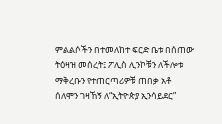ምልልሶችን በተመለከተ ፍርድ ቤቱ በሰጠው ትዕዛዝ መሰረት፤ ፖሊስ ሊንኮቹን ለችሎቱ ማቅረቡን የተጠርጣሪዎቹ ጠበቃ አቶ ሰለሞን ገዛኸኝ ለ“ኢትዮጵያ ኢንሳይደር”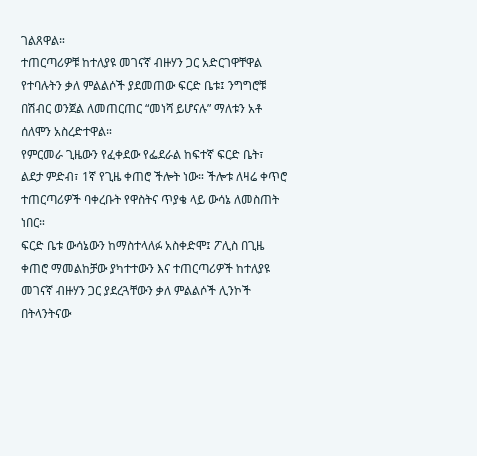ገልጸዋል።
ተጠርጣሪዎቹ ከተለያዩ መገናኛ ብዙሃን ጋር አድርገዋቸዋል የተባሉትን ቃለ ምልልሶች ያደመጠው ፍርድ ቤቱ፤ ንግግሮቹ በሽብር ወንጀል ለመጠርጠር “መነሻ ይሆናሉ” ማለቱን አቶ ሰለሞን አስረድተዋል።
የምርመራ ጊዜውን የፈቀደው የፌደራል ከፍተኛ ፍርድ ቤት፣ ልደታ ምድብ፣ 1ኛ የጊዜ ቀጠሮ ችሎት ነው። ችሎቱ ለዛሬ ቀጥሮ ተጠርጣሪዎች ባቀረቡት የዋስትና ጥያቄ ላይ ውሳኔ ለመስጠት ነበር።
ፍርድ ቤቱ ውሳኔውን ከማስተላለፉ አስቀድሞ፤ ፖሊስ በጊዜ ቀጠሮ ማመልከቻው ያካተተውን እና ተጠርጣሪዎች ከተለያዩ መገናኛ ብዙሃን ጋር ያደረጓቸውን ቃለ ምልልሶች ሊንኮች በትላንትናው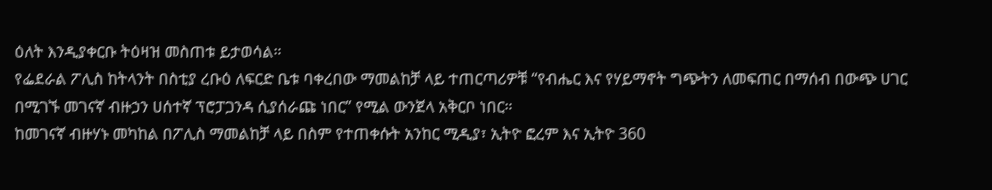ዕለት እንዲያቀርቡ ትዕዛዝ መስጠቱ ይታወሳል።
የፌደራል ፖሊስ ከትላንት በስቲያ ረቡዕ ለፍርድ ቤቱ ባቀረበው ማመልከቻ ላይ ተጠርጣሪዎቹ “የብሔር እና የሃይማኖት ግጭትን ለመፍጠር በማሰብ በውጭ ሀገር በሚገኙ መገናኛ ብዙኃን ሀሰተኛ ፕሮፓጋንዳ ሲያሰራጩ ነበር” የሚል ውንጀላ አቅርቦ ነበር።
ከመገናኛ ብዙሃኑ መካከል በፖሊስ ማመልከቻ ላይ በስም የተጠቀሱት አንከር ሚዲያ፣ ኢትዮ ፎረም እና ኢትዮ 360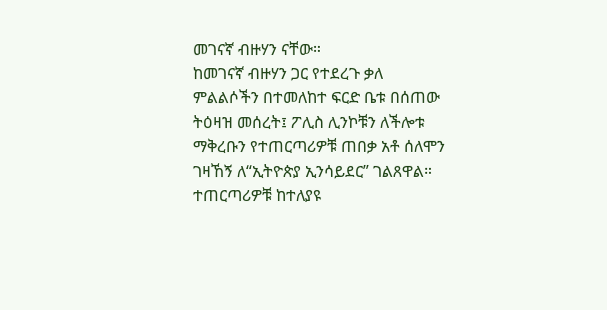መገናኛ ብዙሃን ናቸው።
ከመገናኛ ብዙሃን ጋር የተደረጉ ቃለ ምልልሶችን በተመለከተ ፍርድ ቤቱ በሰጠው ትዕዛዝ መሰረት፤ ፖሊስ ሊንኮቹን ለችሎቱ ማቅረቡን የተጠርጣሪዎቹ ጠበቃ አቶ ሰለሞን ገዛኸኝ ለ“ኢትዮጵያ ኢንሳይደር” ገልጸዋል።
ተጠርጣሪዎቹ ከተለያዩ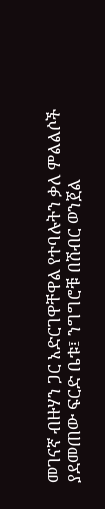መገናኛ ብዙሃን ጋር አድርገዋቸዋል የተባሉትን ቃለ ምልልሶች ያደመጠው ፍርድ ቤቱ፤ ንግግሮቹ በሽብር ወንጀል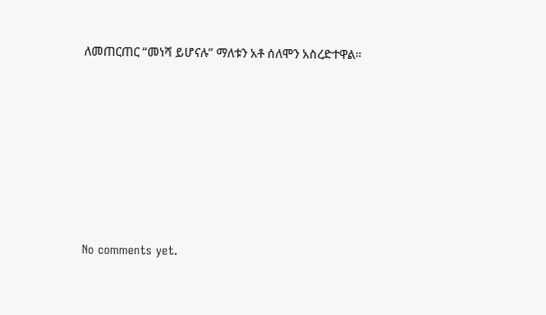ለመጠርጠር “መነሻ ይሆናሉ” ማለቱን አቶ ሰለሞን አስረድተዋል።









No comments yet.